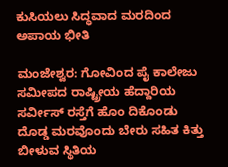ಕುಸಿಯಲು ಸಿದ್ಧವಾದ ಮರದಿಂದ ಅಪಾಯ ಭೀತಿ

ಮಂಜೇಶ್ವರ: ಗೋವಿಂದ ಪೈ ಕಾಲೇಜು ಸಮೀಪದ ರಾಷ್ಟ್ರೀಯ ಹೆದ್ದಾರಿಯ ಸರ್ವೀಸ್ ರಸ್ತೆಗೆ ಹೊಂ ದಿಕೊಂಡು ದೊಡ್ಡ ಮರವೊಂದು ಬೇರು ಸಹಿತ ಕಿತ್ತು ಬೀಳುವ ಸ್ಥಿತಿಯ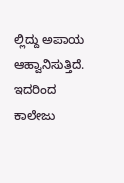ಲ್ಲಿದ್ದು ಅಪಾಯ ಆಹ್ವಾನಿಸುತ್ತಿದೆ. ಇದರಿಂದ ಕಾಲೇಜು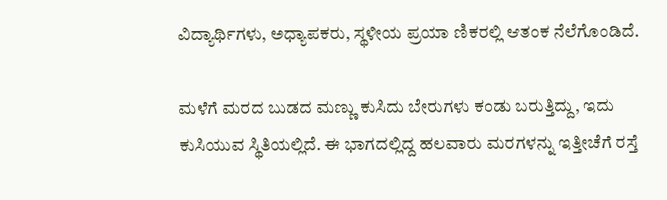ವಿದ್ಯಾರ್ಥಿಗಳು, ಅಧ್ಯಾಪಕರು, ಸ್ಥಳೀಯ ಪ್ರಯಾ ಣಿಕರಲ್ಲಿ ಆತಂಕ ನೆಲೆಗೊಂಡಿದೆ.

ಮಳೆಗೆ ಮರದ ಬುಡದ ಮಣ್ಣು ಕುಸಿದು ಬೇರುಗಳು ಕಂಡು ಬರುತ್ತಿದ್ದು, ಇದು ಕುಸಿಯುವ ಸ್ಥಿತಿಯಲ್ಲಿದೆ. ಈ ಭಾಗದಲ್ಲಿದ್ದ ಹಲವಾರು ಮರಗಳನ್ನು ಇತ್ತೀಚೆಗೆ ರಸ್ತೆ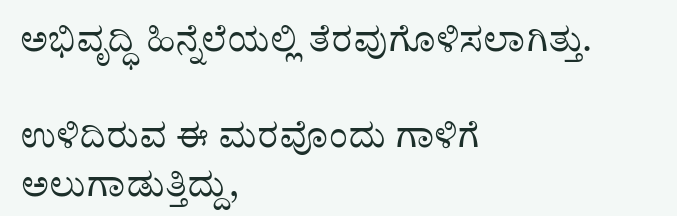ಅಭಿವೃದ್ಧಿ ಹಿನ್ನೆಲೆಯಲ್ಲಿ ತೆರವುಗೊಳಿಸಲಾಗಿತ್ತು.

ಉಳಿದಿರುವ ಈ ಮರವೊಂದು ಗಾಳಿಗೆ ಅಲುಗಾಡುತ್ತಿದ್ದು,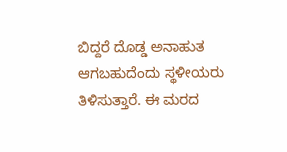ಬಿದ್ದರೆ ದೊಡ್ಡ ಅನಾಹುತ ಆಗಬಹುದೆಂದು ಸ್ಥಳೀಯರು ತಿಳಿಸುತ್ತಾರೆ. ಈ ಮರದ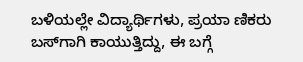ಬಳಿಯಲ್ಲೇ ವಿದ್ಯಾರ್ಥಿಗಳು, ಪ್ರಯಾ ಣಿಕರು ಬಸ್‌ಗಾಗಿ ಕಾಯುತ್ತಿದ್ದು, ಈ ಬಗ್ಗೆ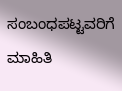ಸಂಬಂಧಪಟ್ಟವರಿಗೆ ಮಾಹಿತಿ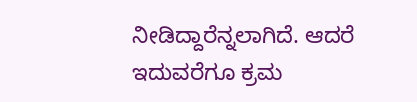ನೀಡಿದ್ದಾರೆನ್ನಲಾಗಿದೆ. ಆದರೆ ಇದುವರೆಗೂ ಕ್ರಮ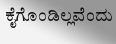ಕೈಗೊಂಡಿಲ್ಲವೆಂದು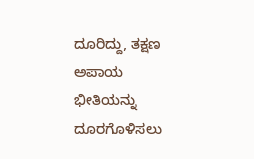ದೂರಿದ್ದು, ತಕ್ಷಣ ಅಪಾಯ  ಭೀತಿಯನ್ನು ದೂರಗೊಳಿಸಲು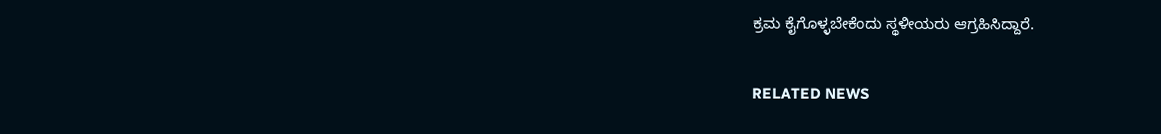ಕ್ರಮ ಕೈಗೊಳ್ಳಬೇಕೆಂದು ಸ್ಥಳೀಯರು ಆಗ್ರಹಿಸಿದ್ದಾರೆ.

RELATED NEWS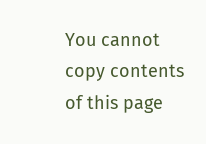You cannot copy contents of this page